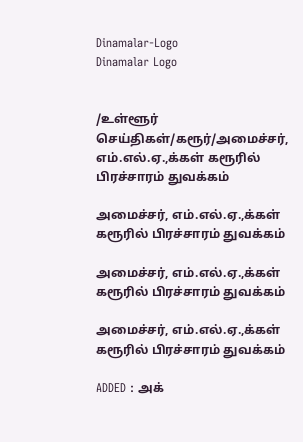Dinamalar-Logo
Dinamalar Logo


/உள்ளூர் செய்திகள்/கரூர்/அமைச்சர், எம்.எல்.ஏ.,க்கள் கரூரில் பிரச்சாரம் துவக்கம்

அமைச்சர், எம்.எல்.ஏ.,க்கள் கரூரில் பிரச்சாரம் துவக்கம்

அமைச்சர், எம்.எல்.ஏ.,க்கள் கரூரில் பிரச்சாரம் துவக்கம்

அமைச்சர், எம்.எல்.ஏ.,க்கள் கரூரில் பிரச்சாரம் துவக்கம்

ADDED : அக்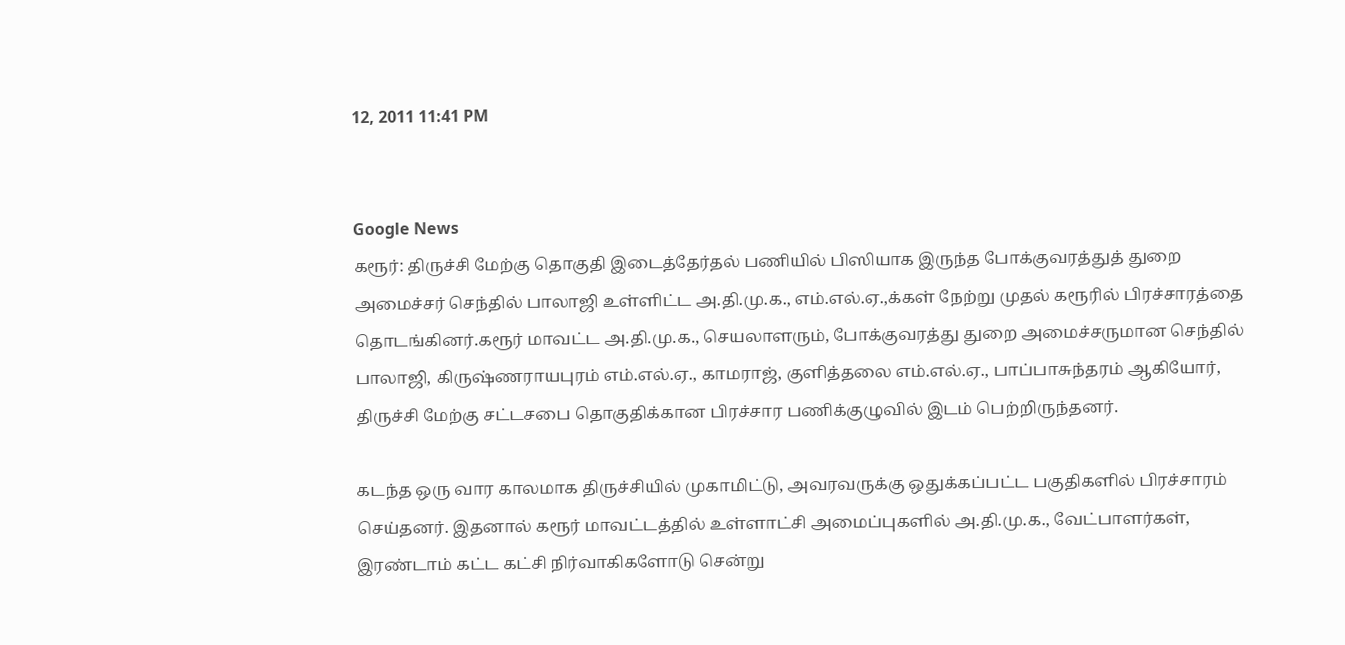12, 2011 11:41 PM


Google News
கரூர்: திருச்சி மேற்கு தொகுதி இடைத்தேர்தல் பணியில் பிஸியாக இருந்த போக்குவரத்துத் துறை அமைச்சர் செந்தில் பாலாஜி உள்ளிட்ட அ.தி.மு.க., எம்.எல்.ஏ.,க்கள் நேற்று முதல் கரூரில் பிரச்சாரத்தை தொடங்கினர்.கரூர் மாவட்ட அ.தி.மு.க., செயலாளரும், போக்குவரத்து துறை அமைச்சருமான செந்தில் பாலாஜி, கிருஷ்ணராயபுரம் எம்.எல்.ஏ., காமராஜ், குளித்தலை எம்.எல்.ஏ., பாப்பாசுந்தரம் ஆகியோர், திருச்சி மேற்கு சட்டசபை தொகுதிக்கான பிரச்சார பணிக்குழுவில் இடம் பெற்றிருந்தனர்.

கடந்த ஒரு வார காலமாக திருச்சியில் முகாமிட்டு, அவரவருக்கு ஒதுக்கப்பட்ட பகுதிகளில் பிரச்சாரம் செய்தனர். இதனால் கரூர் மாவட்டத்தில் உள்ளாட்சி அமைப்புகளில் அ.தி.மு.க., வேட்பாளர்கள், இரண்டாம் கட்ட கட்சி நிர்வாகிகளோடு சென்று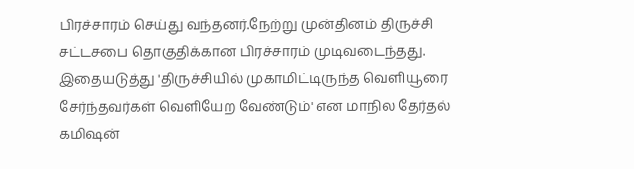பிரச்சாரம் செய்து வந்தனர்.நேற்று முன்தினம் திருச்சி சட்டசபை தொகுதிக்கான பிரச்சாரம் முடிவடைந்தது. இதையடுத்து 'திருச்சியில் முகாமிட்டிருந்த வெளியூரை சேர்ந்தவர்கள் வெளியேற வேண்டும்' என மாநில தேர்தல் கமிஷன்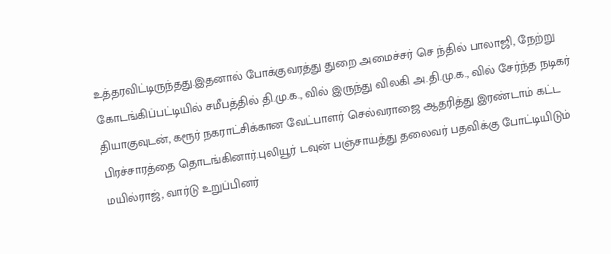உத்தரவிட்டிருந்தது.இதனால் போக்குவரத்து துறை அமைச்சர் செ ந்தில் பாலாஜி, நேற்று கோடங்கிப்பட்டியில் சமீபத்தில் தி.மு.க., வில் இருந்து விலகி அ.தி.மு.க., வில் சேர்ந்த நடிகர் தியாகுவுடன், கரூர் நகராட்சிக்கான வேட்பாளர் செல்வராஜை ஆதரித்து இரண்டாம் கட்ட பிரச்சாரத்தை தொடங்கினார்.புலியூர் டவுன் பஞ்சாயத்து தலைவர் பதவிக்கு போட்டியிடும் மயில்ராஜ், வார்டு உறுப்பினர்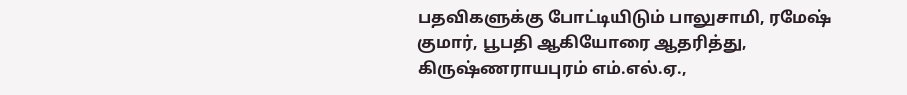பதவிகளுக்கு போட்டியிடும் பாலுசாமி, ரமேஷ் குமார், பூபதி ஆகியோரை ஆதரித்து, கிருஷ்ணராயபுரம் எம்.எல்.ஏ.,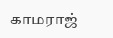காமராஜ்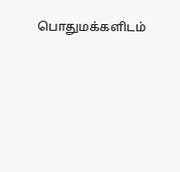பொதுமக்களிடம்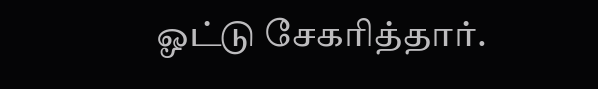ஓட்டு சேகரித்தார்.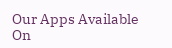Our Apps Available On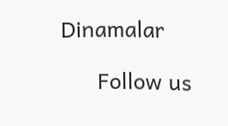Dinamalar

      Follow us